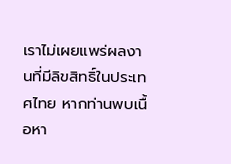เราไม่เผยแพร่ผลงานที่มีลิขสิทธิ์ในประเทศไทย หากท่านพบเนื้อหา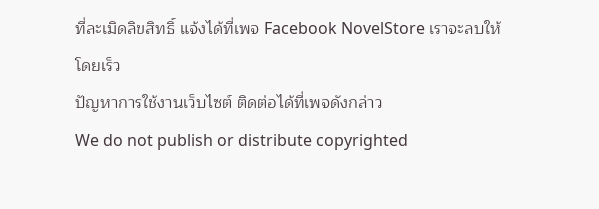ที่ละเมิดลิขสิทธิ์ แจ้งได้ที่เพจ Facebook NovelStore เราจะลบให้โดยเร็ว
ปัญหาการใช้งานเว็บไซต์ ติดต่อได้ที่เพจดังกล่าว
We do not publish or distribute copyrighted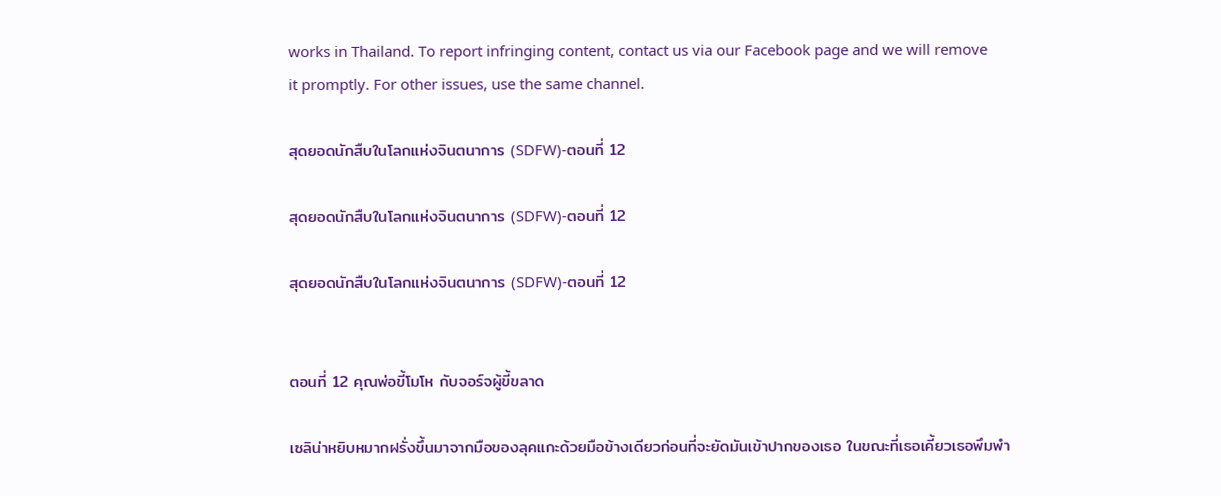works in Thailand. To report infringing content, contact us via our Facebook page and we will remove it promptly. For other issues, use the same channel.

สุดยอดนักสืบในโลกแห่งจินตนาการ (SDFW)-ตอนที่ 12

สุดยอดนักสืบในโลกแห่งจินตนาการ (SDFW)-ตอนที่ 12

สุดยอดนักสืบในโลกแห่งจินตนาการ (SDFW)-ตอนที่ 12


ตอนที่ 12 คุณพ่อขี้โมโห กับจอร์จผู้ขี้ขลาด

เซลิน่าหยิบหมากฝรั่งขึ้นมาจากมือของลุคแกะด้วยมือข้างเดียวก่อนที่จะยัดมันเข้าปากของเธอ ในขณะที่เธอเคี้ยวเธอพึมพำ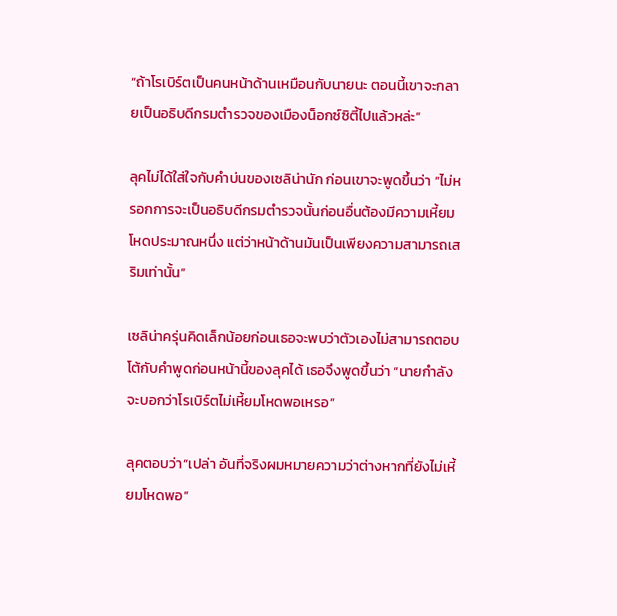“ถ้าโรเบิร์ตเป็นคนหน้าด้านเหมือนกับนายนะ ตอนนี้เขาจะกลายเป็นอธิบดีกรมตำรวจของเมืองน็อกซ์ซิตี้ไปแล้วหล่ะ”

ลุคไม่ได้ใส่ใจกับคำบ่นของเซลิน่านัก ก่อนเขาจะพูดขึ้นว่า “ไม่หรอกการจะเป็นอธิบดีกรมตำรวจนั้นก่อนอื่นต้องมีความเหี้ยมโหดประมาณหนึ่ง แต่ว่าหน้าด้านมันเป็นเพียงความสามารถเสริมเท่านั้น”

เซลิน่าครุ่นคิดเล็กน้อยก่อนเธอจะพบว่าตัวเองไม่สามารถตอบโต้กับคำพูดก่อนหน้านี้ของลุคได้ เธอจึงพูดขึ้นว่า “นายกำลังจะบอกว่าโรเบิร์ตไม่เหี้ยมโหดพอเหรอ”

ลุคตอบว่า“เปล่า อันที่จริงผมหมายความว่าต่างหากที่ยังไม่เหี้ยมโหดพอ”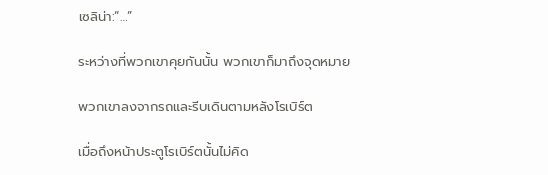เซลิน่า:“…”

ระหว่างที่พวกเขาคุยกันนั้น พวกเขาก็มาถึงจุดหมาย

พวกเขาลงจากรถและรีบเดินตามหลังโรเบิร์ต

เมื่อถึงหน้าประตูโรเบิร์ตนั้นไม่คิด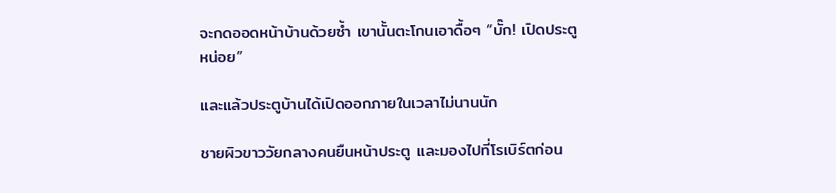จะกดออดหน้าบ้านด้วยซ้ำ เขานั้นตะโกนเอาดื้อๆ “บั๊ก! เปิดประตูหน่อย”

และแล้วประตูบ้านได้เปิดออกภายในเวลาไม่นานนัก

ชายผิวขาววัยกลางคนยืนหน้าประตู และมองไปที่โรเบิร์ตก่อน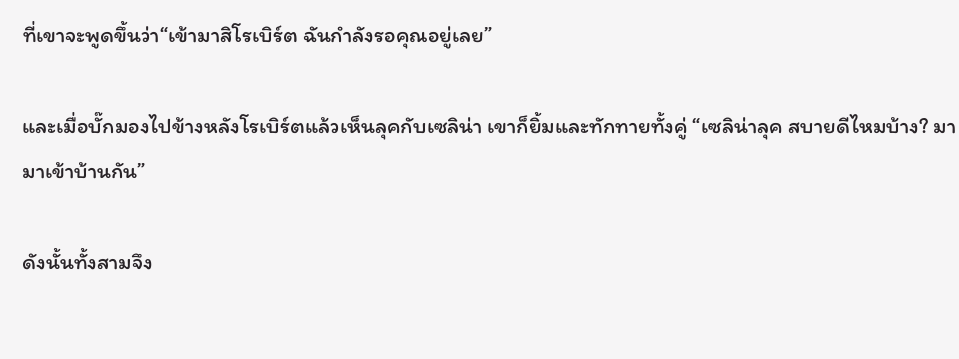ที่เขาจะพูดขึ้นว่า“เข้ามาสิโรเบิร์ต ฉันกำลังรอคุณอยู่เลย”

และเมื่อบั๊กมองไปข้างหลังโรเบิร์ตแล้วเห็นลุคกับเซลิน่า เขาก็ยิ้มและทักทายทั้งคู่ “เซลิน่าลุค สบายดีไหมบ้าง? มามาเข้าบ้านกัน”

ดังนั้นทั้งสามจึง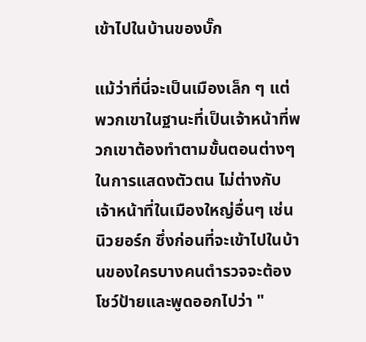เข้าไปในบ้านของบั๊ก

แม้ว่าที่นี่จะเป็นเมืองเล็ก ๆ แต่พวกเขาในฐานะที่เป็นเจ้าหน้าที่พวกเขาต้องทำตามขั้นตอนต่างๆ ในการแสดงตัวตน ไม่ต่างกับเจ้าหน้าที่ในเมืองใหญ่อื่นๆ เช่นนิวยอร์ก ซึ่งก่อนที่จะเข้าไปในบ้านของใครบางคนตำรวจจะต้องโชว์ป้ายและพูดออกไปว่า "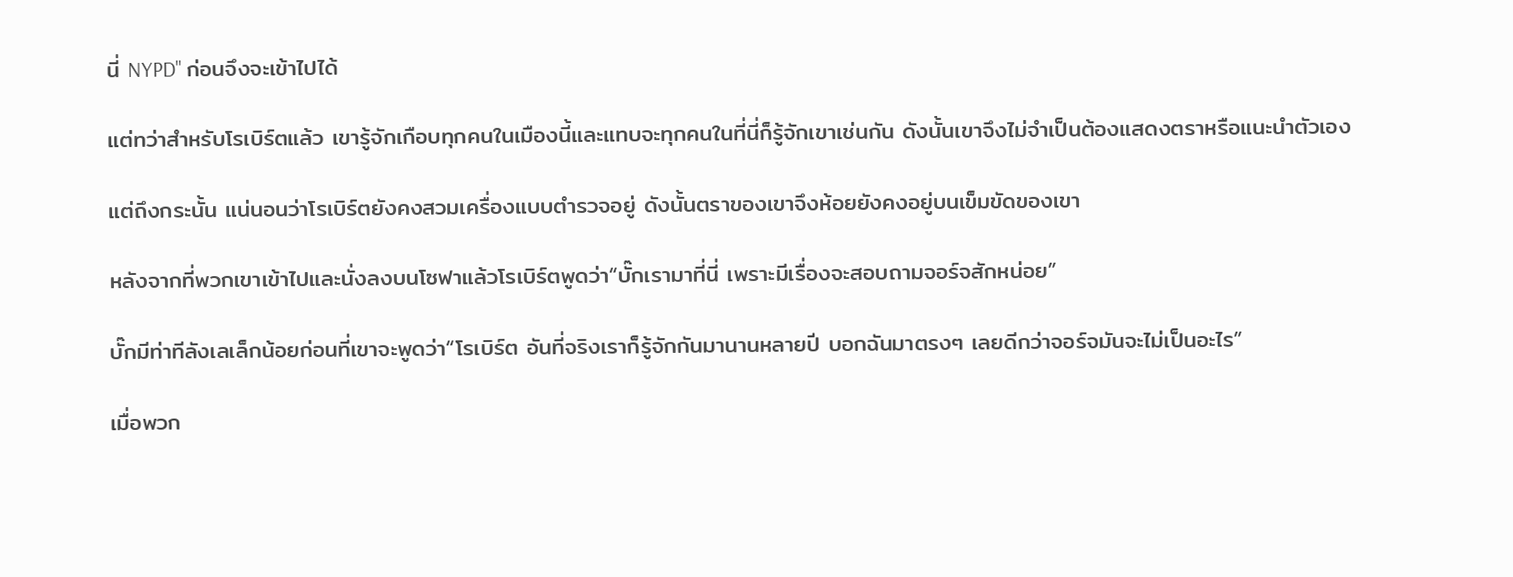นี่ NYPD" ก่อนจึงจะเข้าไปได้

แต่ทว่าสำหรับโรเบิร์ตแล้ว เขารู้จักเกือบทุกคนในเมืองนี้และแทบจะทุกคนในที่นี่ก็รู้จักเขาเช่นกัน ดังนั้นเขาจึงไม่จำเป็นต้องแสดงตราหรือแนะนำตัวเอง

แต่ถึงกระนั้น แน่นอนว่าโรเบิร์ตยังคงสวมเครื่องแบบตำรวจอยู่ ดังนั้นตราของเขาจึงห้อยยังคงอยู่บนเข็มขัดของเขา

หลังจากที่พวกเขาเข้าไปและนั่งลงบนโซฟาแล้วโรเบิร์ตพูดว่า“บั๊กเรามาที่นี่ เพราะมีเรื่องจะสอบถามจอร์จสักหน่อย”

บั๊กมีท่าทีลังเลเล็กน้อยก่อนที่เขาจะพูดว่า“โรเบิร์ต อันที่จริงเราก็รู้จักกันมานานหลายปี บอกฉันมาตรงๆ เลยดีกว่าจอร์จมันจะไม่เป็นอะไร”

เมื่อพวก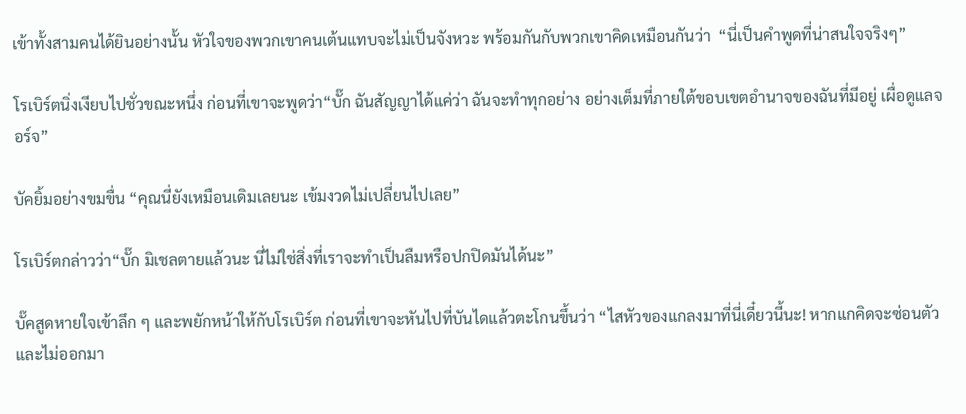เข้าทั้งสามคนได้ยินอย่างนั้น หัวใจของพวกเขาคนเต้นแทบจะไม่เป็นจังหวะ พร้อมกันกับพวกเขาคิดเหมือนกันว่า  “นี่เป็นคำพูดที่น่าสนใจจริงๆ”

โรเบิร์ตนิ่งเงียบไปชั่วขณะหนึ่ง ก่อนที่เขาจะพูดว่า“บั๊ก ฉันสัญญาได้แค่ว่า ฉันจะทำทุกอย่าง อย่างเต็มที่ภายใต้ขอบเขตอำนาจของฉันที่มีอยู่ เผื่อดูแลจอร์จ”

บัคยิ้มอย่างขมขื่น “คุณนี่ยังเหมือนเดิมเลยนะ เข้มงวดไม่เปลี่ยนไปเลย”

โรเบิร์ตกล่าวว่า“บั๊ก มิเชลตายแล้วนะ นี่ไม่ใช่สิ่งที่เราจะทำเป็นลืมหรือปกปิดมันได้นะ”

บั๊คสูดหายใจเข้าลึก ๆ และพยักหน้าให้กับโรเบิร์ต ก่อนที่เขาจะหันไปที่บันไดแล้วตะโกนขึ้นว่า “ไสหัวของแกลงมาที่นี่เดี๋ยวนี้นะ! หากแกคิดจะซ่อนตัวและไม่ออกมา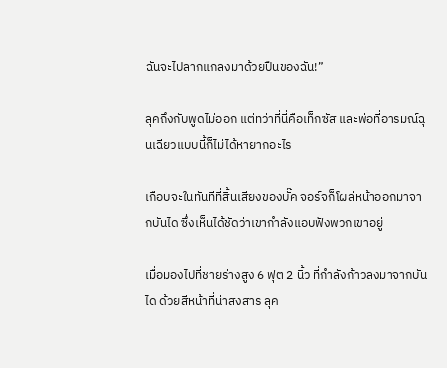ฉันจะไปลากแกลงมาด้วยปืนของฉัน!”

ลุคถึงกับพูดไม่ออก แต่ทว่าที่นี่คือเท็กซัส และพ่อที่อารมณ์ฉุนเฉียวแบบนี้ก็ไม่ได้หายากอะไร

เกือบจะในทันทีที่สิ้นเสียงของบั๊ค จอร์จก็โผล่หน้าออกมาจากบันได ซึ่งเห็นได้ชัดว่าเขากำลังแอบฟังพวกเขาอยู่

เมื่อมองไปที่ชายร่างสูง 6 ฟุต 2 นิ้ว ที่กำลังก้าวลงมาจากบันได ด้วยสีหน้าที่น่าสงสาร ลุค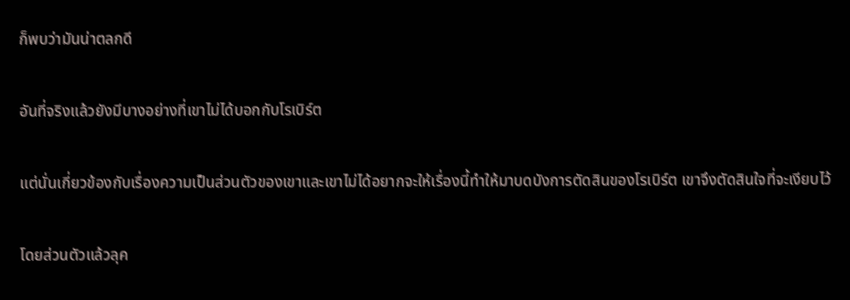ก็พบว่ามันน่าตลกดี

อันที่จริงแล้วยังมีบางอย่างที่เขาไม่ได้บอกกับโรเบิร์ต

แต่นั่นเกี่ยวข้องกับเรื่องความเป็นส่วนตัวของเขาและเขาไม่ได้อยากจะให้เรื่องนี้ทำให้มาบดบังการตัดสินของโรเบิร์ต เขาจึงตัดสินใจที่จะเงียบไว้

โดยส่วนตัวแล้วลุค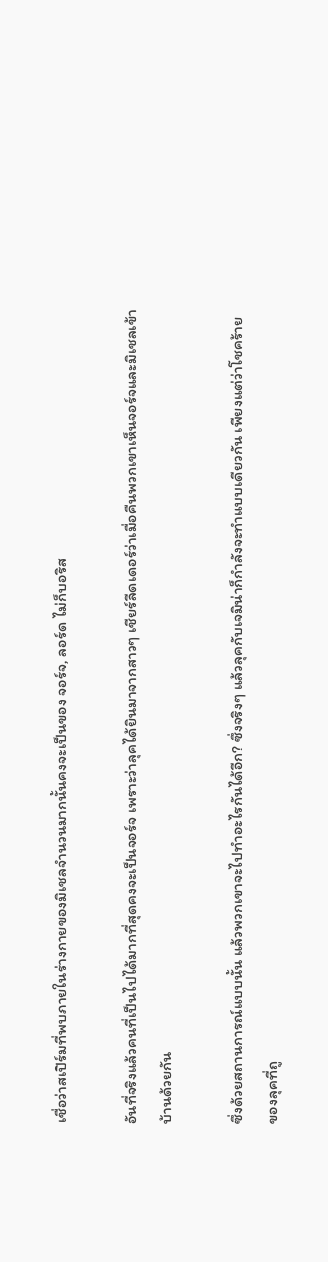เชื่อว่าสเปิร์มที่พบภายในร่างกายของมิเชลจำนวนมากนั้นคงจะเป็นของ จอร์จ, ลอร์ด ไม่ก็บอริส

อันที่จริงแล้วคนที่เป็นไปได้มากที่สุดคงจะเป็นจอร์จ เพราะว่าลุคได้ยินมาจากสาวๆ เชียร์ลีดเดอร์ว่าเมื่อคืนพวกเขาเห็นจอร์จและมิเชลเข้าบ้านด้วยกัน

ซึ่งด้วยสถานการณ์แบบนั้น แล้วพวกเขาจะไปทำอะไรกันได้อีก? ซึ่งจริงๆ แล้วลุคกับเจมิน่าก็กำลังจะทำแบบเดียวกัน เพียงแต่ว่าโชคร้ายของลุคที่ถู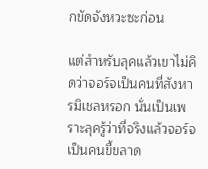กขัดจังหวะซะก่อน

แต่สำหรับลุคแล้วเขาไม่คิดว่าจอร์จเป็นคนที่สังหารมิเชลหรอก นั่นเป็นเพราะลุครู้ว่าที่จริงแล้วจอร์จเป็นคนขี้ขลาด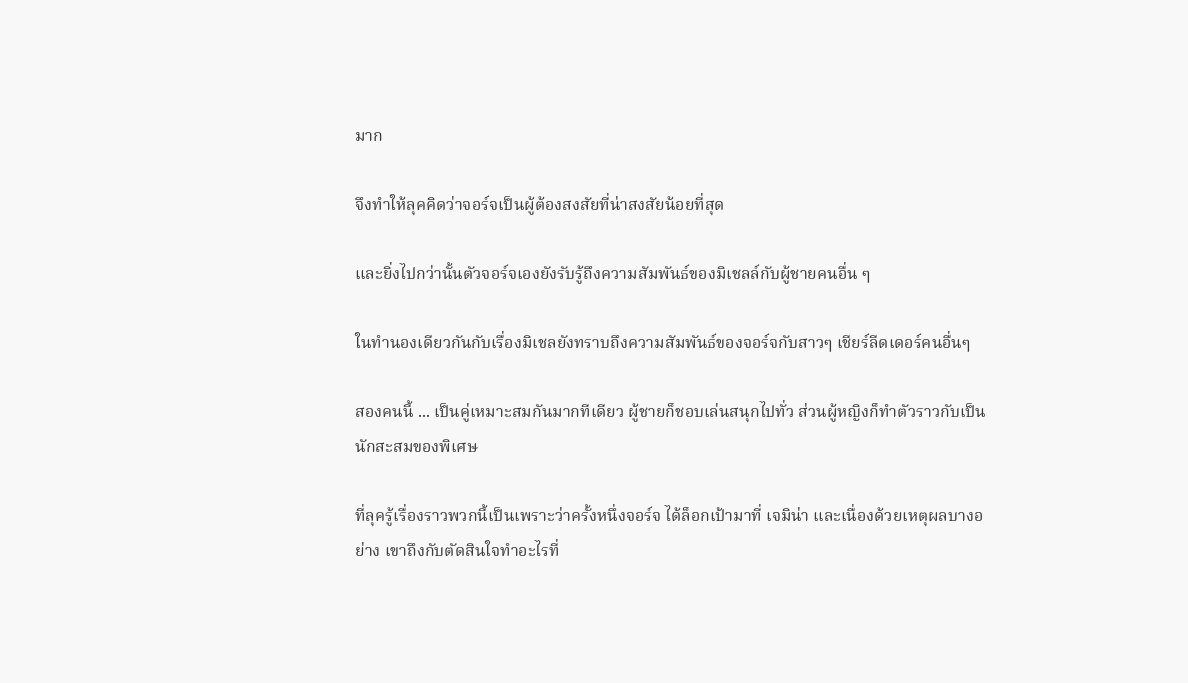มาก

จึงทำให้ลุคคิดว่าจอร์จเป็นผู้ต้องสงสัยที่น่าสงสัยน้อยที่สุด

และยิ่งไปกว่านั้นตัวจอร์จเองยังรับรู้ถึงความสัมพันธ์ของมิเชลล์กับผู้ชายคนอื่น ๆ

ในทำนองเดียวกันกับเรื่องมิเชลยังทราบถึงความสัมพันธ์ของจอร์จกับสาวๆ เชียร์ลีดเดอร์คนอื่นๆ

สองคนนี้ ... เป็นคู่เหมาะสมกันมากทีเดียว ผู้ชายก็ชอบเล่นสนุกไปทั่ว ส่วนผู้หญิงก็ทำตัวราวกับเป็นนักสะสมของพิเศษ

ที่ลุครู้เรื่องราวพวกนี้เป็นเพราะว่าครั้งหนึ่งจอร์จ ได้ล็อกเป้ามาที่ เจมิน่า และเนื่องด้วยเหตุผลบางอย่าง เขาถึงกับตัดสินใจทำอะไรที่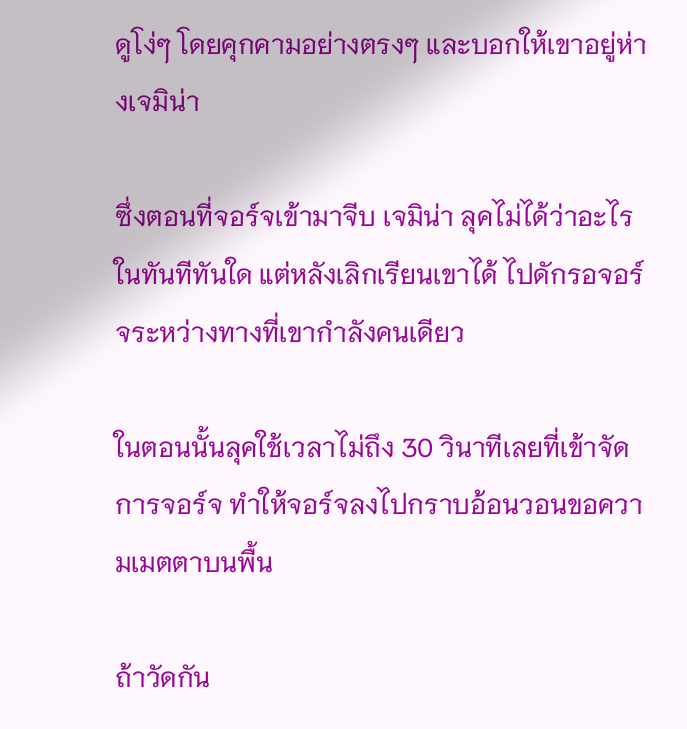ดูโง่ๆ โดยคุกคามอย่างตรงๆ และบอกให้เขาอยู่ห่างเจมิน่า

ซึ่งตอนที่จอร์จเข้ามาจีบ เจมิน่า ลุคไม่ได้ว่าอะไรในทันทีทันใด แต่หลังเลิกเรียนเขาได้ ไปดักรอจอร์จระหว่างทางที่เขากำลังคนเดียว

ในตอนนั้นลุคใช้เวลาไม่ถึง 30 วินาทีเลยที่เข้าจัดการจอร์จ ทำให้จอร์จลงไปกราบอ้อนวอนขอความเมตตาบนพื้น

ถ้าวัดกัน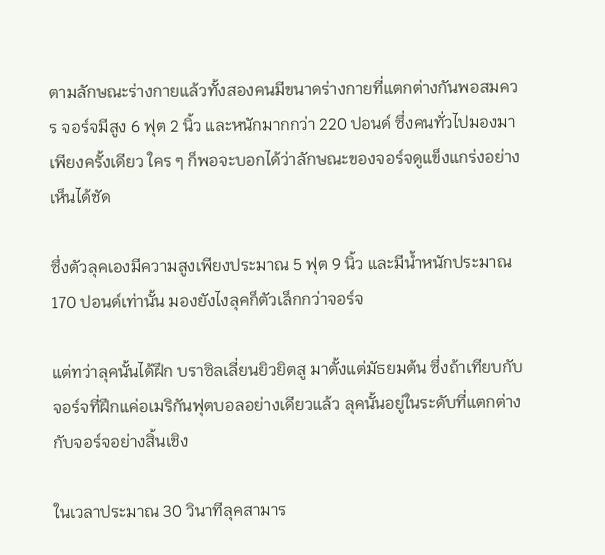ตามลักษณะร่างกายแล้วทั้งสองคนมีขนาดร่างกายที่แตกต่างกันพอสมควร จอร์จมีสูง 6 ฟุต 2 นิ้ว และหนักมากกว่า 220 ปอนด์ ซึ่งคนทั่วไปมองมาเพียงครั้งเดียว ใคร ๆ ก็พอจะบอกได้ว่าลักษณะของจอร์จดูแข็งแกร่งอย่างเห็นได้ชัด

ซึ่งตัวลุคเองมีความสูงเพียงประมาณ 5 ฟุต 9 นิ้ว และมีน้ำหนักประมาณ 170 ปอนด์เท่านั้น มองยังไงลุคก็ตัวเล็กกว่าจอร์จ

แต่ทว่าลุคนั้นได้ฝึก บราซิลเลี่ยนยิวยิตสู มาตั้งแต่มัธยมต้น ซึ่งถ้าเทียบกับจอร์จที่ฝึกแค่อเมริกันฟุตบอลอย่างเดียวแล้ว ลุคนั้นอยู่ในระดับที่แตกต่างกับจอร์จอย่างสิ้นเชิง

ในเวลาประมาณ 30 วินาทีลุคสามาร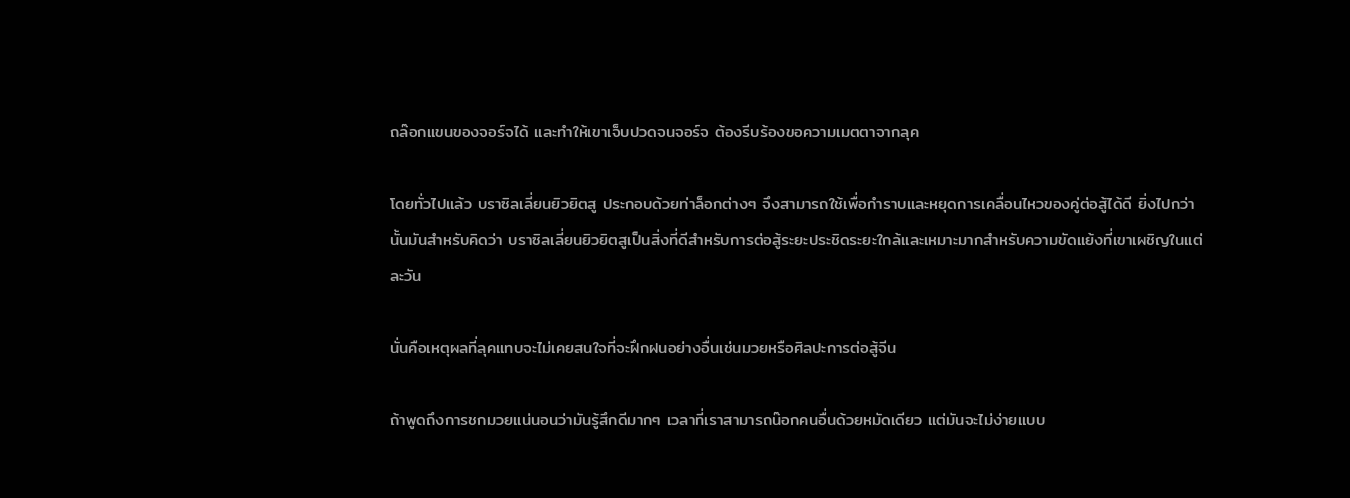ถล๊อกแขนของจอร์จได้ และทำให้เขาเจ็บปวดจนจอร์จ ต้องรีบร้องขอความเมตตาจากลุค

โดยทั่วไปแล้ว บราซิลเลี่ยนยิวยิตสู ประกอบด้วยท่าล็อกต่างๆ จึงสามารถใช้เพื่อกำราบและหยุดการเคลื่อนไหวของคู่ต่อสู้ได้ดี ยิ่งไปกว่านั้นมันสำหรับคิดว่า บราซิลเลี่ยนยิวยิตสูเป็นสิ่งที่ดีสำหรับการต่อสู้ระยะประชิดระยะใกล้และเหมาะมากสำหรับความขัดแย้งที่เขาเผชิญในแต่ละวัน

นั่นคือเหตุผลที่ลุคแทบจะไม่เคยสนใจที่จะฝึกฝนอย่างอื่นเช่นมวยหรือศิลปะการต่อสู้จีน

ถ้าพูดถึงการชกมวยแน่นอนว่ามันรู้สึกดีมากๆ เวลาที่เราสามารถน๊อกคนอื่นด้วยหมัดเดียว แต่มันจะไม่ง่ายแบบ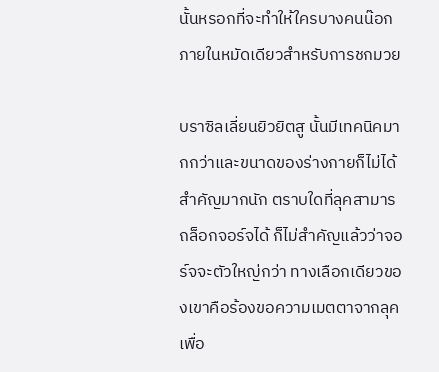นั้นหรอกที่จะทำให้ใครบางคนน๊อกภายในหมัดเดียวสำหรับการชกมวย

บราซิลเลี่ยนยิวยิตสู นั้นมีเทคนิคมากกว่าและขนาดของร่างกายก็ไม่ได้สำคัญมากนัก ตราบใดที่ลุคสามารถล็อกจอร์จได้ ก็ไม่สำคัญแล้วว่าจอร์จจะตัวใหญ่กว่า ทางเลือกเดียวของเขาคือร้องขอความเมตตาจากลุคเพื่อ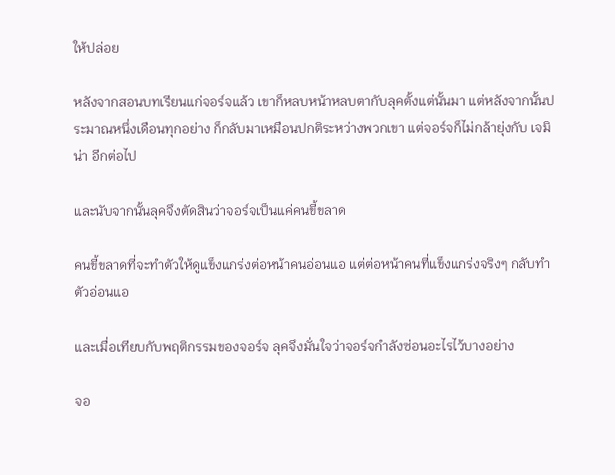ให้ปล่อย

หลังจากสอนบทเรียนแก่จอร์จแล้ว เขาก็หลบหน้าหลบตากับลุคตั้งแต่นั้นมา แต่หลังจากนั้นประมาณหนึ่งเดือนทุกอย่าง ก็กลับมาเหมือนปกติระหว่างพวกเขา แต่จอร์จก็ไม่กล้ายุ่งกับ เจมิน่า อีกต่อไป

และนับจากนั้นลุคจึงตัดสินว่าจอร์จเป็นแค่คนขี้ขลาด

คนขี้ขลาดที่จะทำตัวให้ดูแข็งแกร่งต่อหน้าคนอ่อนแอ แต่ต่อหน้าคนที่แข็งแกร่งจริงๆ กลับทำตัวอ่อนแอ

และเมื่อเทียบกับพฤติกรรมของจอร์จ ลุคจึงมั่นใจว่าจอร์จกำลังซ่อนอะไรไว้บางอย่าง

จอ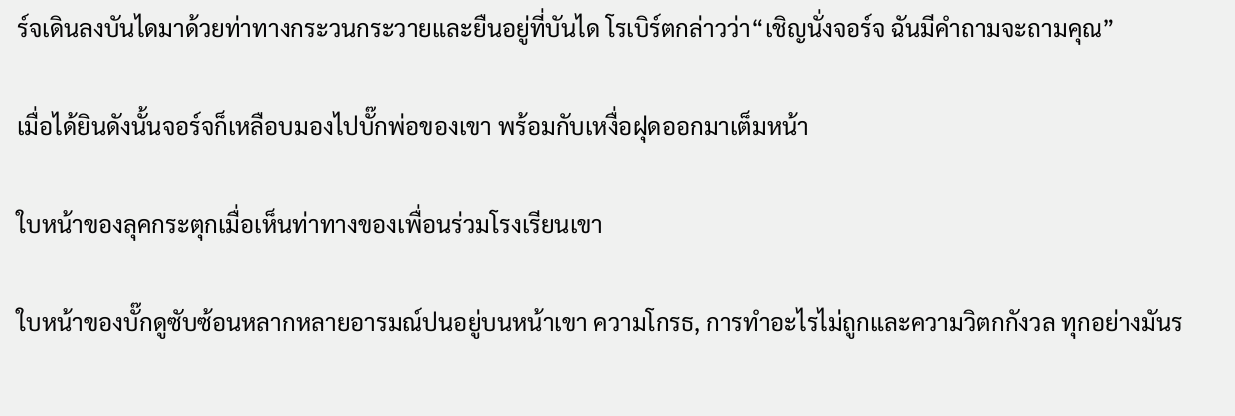ร์จเดินลงบันไดมาด้วยท่าทางกระวนกระวายและยืนอยู่ที่บันได โรเบิร์ตกล่าวว่า“เชิญนั่งจอร์จ ฉันมีคำถามจะถามคุณ”

เมื่อได้ยินดังนั้นจอร์จก็เหลือบมองไปบั๊กพ่อของเขา พร้อมกับเหงื่อฝุดออกมาเต็มหน้า

ใบหน้าของลุคกระตุกเมื่อเห็นท่าทางของเพื่อนร่วมโรงเรียนเขา

ใบหน้าของบั๊กดูซับซ้อนหลากหลายอารมณ์ปนอยู่บนหน้าเขา ความโกรธ, การทำอะไรไม่ถูกและความวิตกกังวล ทุกอย่างมันร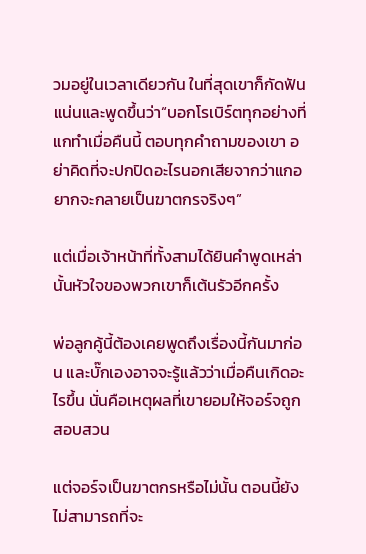วมอยู่ในเวลาเดียวกัน ในที่สุดเขาก็กัดฟันแน่นและพูดขึ้นว่า“บอกโรเบิร์ตทุกอย่างที่แกทำเมื่อคืนนี้ ตอบทุกคำถามของเขา อย่าคิดที่จะปกปิดอะไรนอกเสียจากว่าแกอยากจะกลายเป็นฆาตกรจริงๆ”

แต่เมื่อเจ้าหน้าที่ทั้งสามได้ยินคำพูดเหล่านั้นหัวใจของพวกเขาก็เต้นรัวอีกครั้ง

พ่อลูกคู้นี้ต้องเคยพูดถึงเรื่องนี้กันมาก่อน และบั๊กเองอาจจะรู้แล้วว่าเมื่อคืนเกิดอะไรขึ้น นั่นคือเหตุผลที่เขายอมให้จอร์จถูกสอบสวน

แต่จอร์จเป็นฆาตกรหรือไม่นั้น ตอนนี้ยังไม่สามารถที่จะ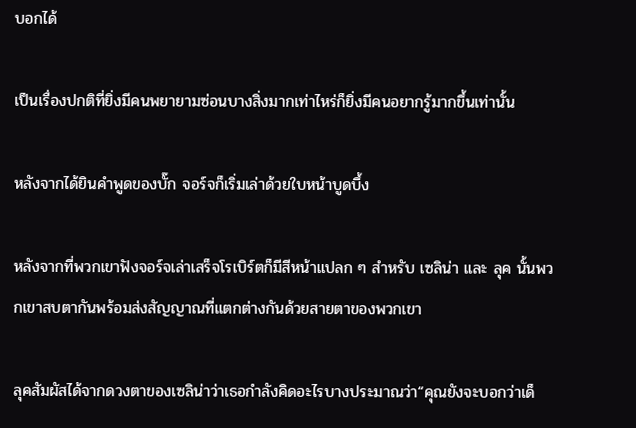บอกได้

เป็นเรื่องปกติที่ยิ่งมีคนพยายามซ่อนบางสิ่งมากเท่าไหร่ก็ยิ่งมีคนอยากรู้มากขึ้นเท่านั้น

หลังจากได้ยินคำพูดของบั๊ก จอร์จก็เริ่มเล่าด้วยใบหน้าบูดบึ้ง

หลังจากที่พวกเขาฟังจอร์จเล่าเสร็จโรเบิร์ตก็มีสีหน้าแปลก ๆ สำหรับ เซลิน่า และ ลุค นั้นพวกเขาสบตากันพร้อมส่งสัญญาณที่แตกต่างกันด้วยสายตาของพวกเขา

ลุคสัมผัสได้จากดวงตาของเซลิน่าว่าเธอกำลังคิดอะไรบางประมาณว่า“คุณยังจะบอกว่าเด็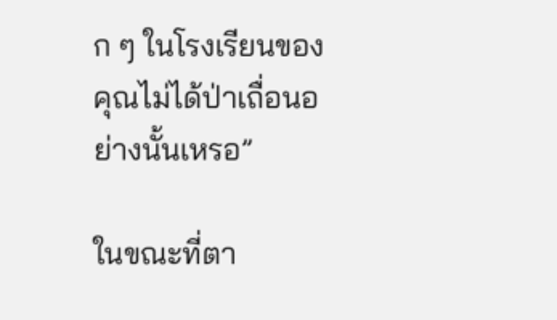ก ๆ ในโรงเรียนของคุณไม่ได้ป่าเถื่อนอย่างนั้นเหรอ”

ในขณะที่ตา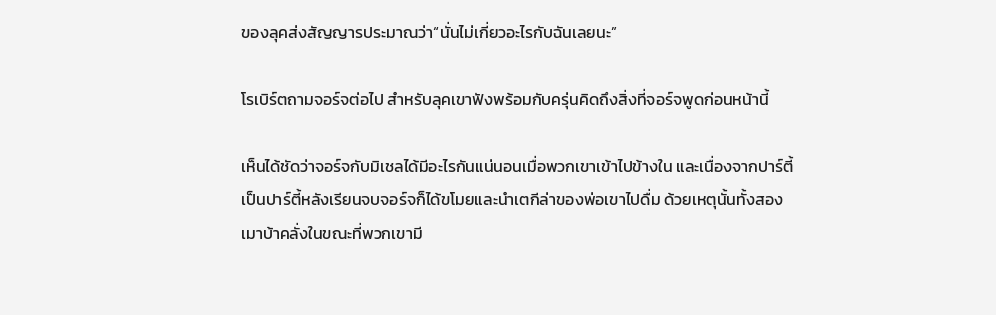ของลุคส่งสัญญารประมาณว่า“นั่นไม่เกี่ยวอะไรกับฉันเลยนะ”

โรเบิร์ตถามจอร์จต่อไป สำหรับลุคเขาฟังพร้อมกับครุ่นคิดถึงสิ่งที่จอร์จพูดก่อนหน้านี้

เห็นได้ชัดว่าจอร์จกับมิเชลได้มีอะไรกันแน่นอนเมื่อพวกเขาเข้าไปข้างใน และเนื่องจากปาร์ตี้เป็นปาร์ตี้หลังเรียนจบจอร์จก็ได้ขโมยและนำเตกีล่าของพ่อเขาไปดื่ม ด้วยเหตุนั้นทั้งสองเมาบ้าคลั่งในขณะที่พวกเขามี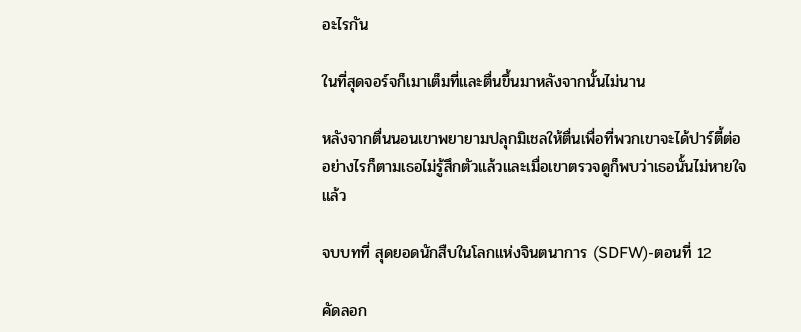อะไรกัน

ในที่สุดจอร์จก็เมาเต็มที่และตื่นขึ้นมาหลังจากนั้นไม่นาน

หลังจากตื่นนอนเขาพยายามปลุกมิเชลให้ตื่นเพื่อที่พวกเขาจะได้ปาร์ตี้ต่อ อย่างไรก็ตามเธอไม่รู้สึกตัวแล้วและเมื่อเขาตรวจดูก็พบว่าเธอนั้นไม่หายใจแล้ว

จบบทที่ สุดยอดนักสืบในโลกแห่งจินตนาการ (SDFW)-ตอนที่ 12

คัดลอก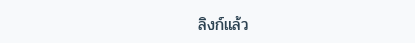ลิงก์แล้ว